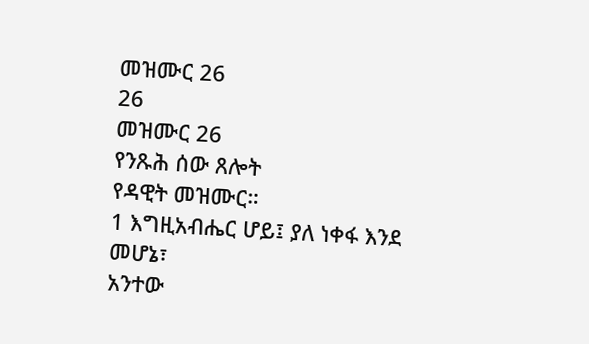መዝሙር 26
26
መዝሙር 26
የንጹሕ ሰው ጸሎት
የዳዊት መዝሙር።
1 እግዚአብሔር ሆይ፤ ያለ ነቀፋ እንደ መሆኔ፣
አንተው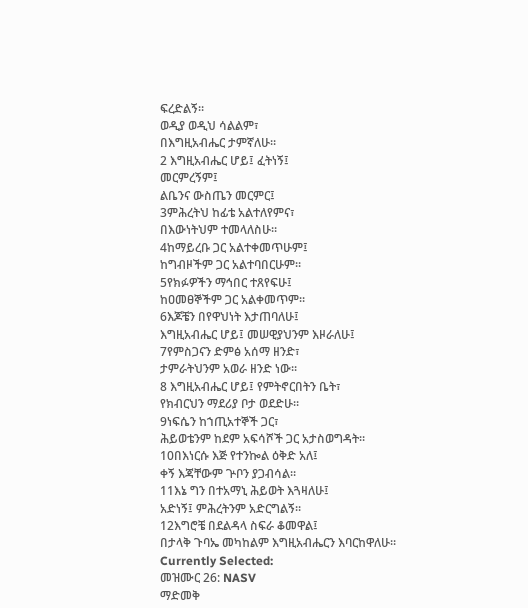ፍረድልኝ።
ወዲያ ወዲህ ሳልልም፣
በእግዚአብሔር ታምኛለሁ።
2 እግዚአብሔር ሆይ፤ ፈትነኝ፤
መርምረኝም፤
ልቤንና ውስጤን መርምር፤
3ምሕረትህ ከፊቴ አልተለየምና፣
በእውነትህም ተመላለስሁ።
4ከማይረቡ ጋር አልተቀመጥሁም፤
ከግብዞችም ጋር አልተባበርሁም።
5የክፉዎችን ማኅበር ተጸየፍሁ፤
ከዐመፀኞችም ጋር አልቀመጥም።
6እጆቼን በየዋህነት እታጠባለሁ፤
እግዚአብሔር ሆይ፤ መሠዊያህንም እዞራለሁ፤
7የምስጋናን ድምፅ አሰማ ዘንድ፣
ታምራትህንም አወራ ዘንድ ነው።
8 እግዚአብሔር ሆይ፤ የምትኖርበትን ቤት፣
የክብርህን ማደሪያ ቦታ ወደድሁ።
9ነፍሴን ከኀጢአተኞች ጋር፣
ሕይወቴንም ከደም አፍሳሾች ጋር አታስወግዳት።
10በእነርሱ እጅ የተንኰል ዕቅድ አለ፤
ቀኝ እጃቸውም ጕቦን ያጋብሳል።
11እኔ ግን በተአማኒ ሕይወት እጓዛለሁ፤
አድነኝ፤ ምሕረትንም አድርግልኝ።
12እግሮቼ በደልዳላ ስፍራ ቆመዋል፤
በታላቅ ጉባኤ መካከልም እግዚአብሔርን እባርከዋለሁ።
Currently Selected:
መዝሙር 26: NASV
ማድመቅ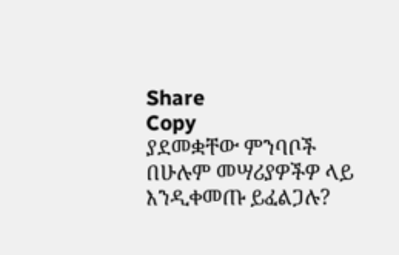Share
Copy
ያደመቋቸው ምንባቦች በሁሉም መሣሪያዎችዎ ላይ እንዲቀመጡ ይፈልጋሉ?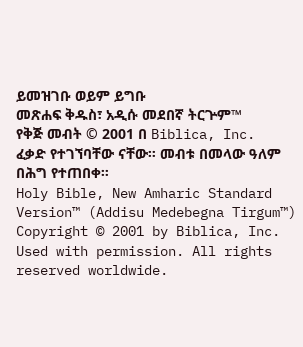ይመዝገቡ ወይም ይግቡ
መጽሐፍ ቅዱስ፣ አዲሱ መደበኛ ትርጕም™
የቅጅ መብት © 2001 በ Biblica, Inc.
ፈቃድ የተገኘባቸው ናቸው። መብቱ በመላው ዓለም በሕግ የተጠበቀ።
Holy Bible, New Amharic Standard Version™ (Addisu Medebegna Tirgum™)
Copyright © 2001 by Biblica, Inc.
Used with permission. All rights reserved worldwide.